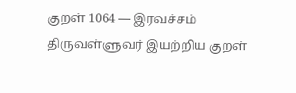குறள் 1064 — இரவச்சம்
திருவள்ளுவர் இயற்றிய குறள்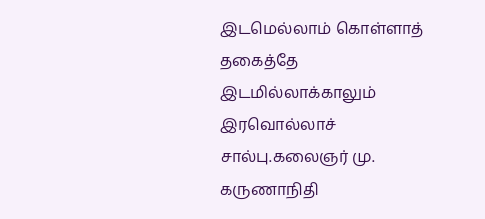இடமெல்லாம் கொள்ளாத் தகைத்தே இடமில்லாக்காலும் இரவொல்லாச் சால்பு.கலைஞர் மு. கருணாநிதி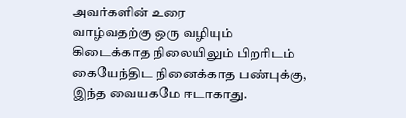அவர்களின் உரை
வாழ்வதற்கு ஒரு வழியும் கிடைக்காத நிலையிலும் பிறரிடம் கையேந்திட நினைக்காத பண்புக்கு, இந்த வையகமே ஈடாகாது.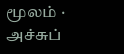மூலம் · அச்சுப்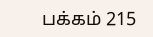பக்கம் 215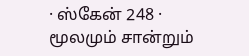· ஸ்கேன் 248 · மூலமும் சான்றும்